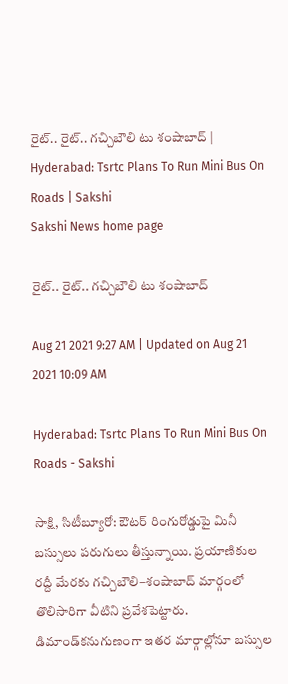రైట్.. రైట్.. గచ్చిబౌలి టు శంషాబాద్‌ | Hyderabad: Tsrtc Plans To Run Mini Bus On Roads | Sakshi
Sakshi News home page

రైట్.. రైట్.. గచ్చిబౌలి టు శంషాబాద్‌

Aug 21 2021 9:27 AM | Updated on Aug 21 2021 10:09 AM

Hyderabad: Tsrtc Plans To Run Mini Bus On Roads - Sakshi

సాక్షి, సిటీబ్యూరో: ఔటర్‌ రింగురోడ్డుపై మినీ బస్సులు పరుగులు తీస్తున్నాయి. ప్రయాణికుల రద్దీ మేరకు గచ్చిబౌలి–శంషాబాద్‌ మార్గంలో తొలిసారిగా వీటిని ప్రవేశపెట్టారు.  డిమాండ్‌కనుగుణంగా ఇతర మార్గాల్లోనూ బస్సుల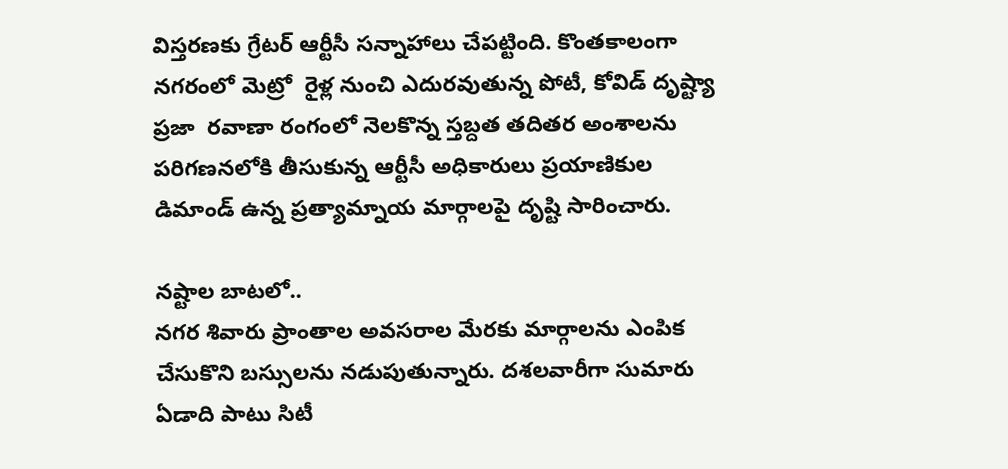విస్తరణకు గ్రేటర్‌ ఆర్టీసీ సన్నాహాలు చేపట్టింది. కొంతకాలంగా నగరంలో మెట్రో  రైళ్ల నుంచి ఎదురవుతున్న పోటీ, కోవిడ్‌ దృష్ట్యా ప్రజా  రవాణా రంగంలో నెలకొన్న స్తబ్దత తదితర అంశాలను పరిగణనలోకి తీసుకున్న ఆర్టీసీ అధికారులు ప్రయాణికుల డిమాండ్‌ ఉన్న ప్రత్యామ్నాయ మార్గాలపై దృష్టి సారించారు.

నష్టాల బాటలో..
నగర శివారు ప్రాంతాల అవసరాల మేరకు మార్గాలను ఎంపిక చేసుకొని బస్సులను నడుపుతున్నారు. దశలవారీగా సుమారు ఏడాది పాటు సిటీ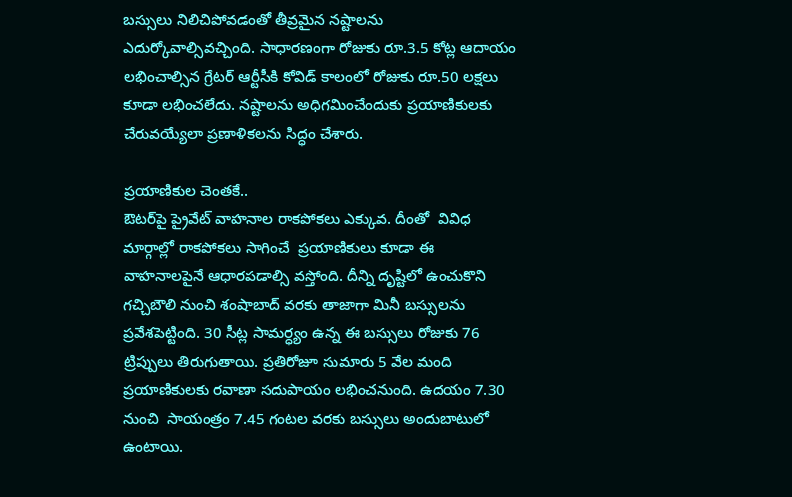బస్సులు నిలిచిపోవడంతో తీవ్రమైన నష్టాలను ఎదుర్కోవాల్సివచ్చింది. సాధారణంగా రోజుకు రూ.3.5 కోట్ల ఆదాయం లభించాల్సిన గ్రేటర్‌ ఆర్టీసీకి కోవిడ్‌ కాలంలో రోజుకు రూ.50 లక్షలు కూడా లభించలేదు. నష్టాలను అధిగమించేందుకు ప్రయాణికులకు చేరువయ్యేలా ప్రణాళికలను సిద్ధం చేశారు.

ప్రయాణికుల చెంతకే..
ఔటర్‌పై ప్రైవేట్‌ వాహనాల రాకపోకలు ఎక్కువ. దీంతో  వివిధ మార్గాల్లో రాకపోకలు సాగించే  ప్రయాణికులు కూడా ఈ వాహనాలపైనే ఆధారపడాల్సి వస్తోంది. దీన్ని దృష్టిలో ఉంచుకొని గచ్చిబౌలి నుంచి శంషాబాద్‌ వరకు తాజాగా మినీ బస్సులను ప్రవేశపెట్టింది. 30 సీట్ల సామర్ధ్యం ఉన్న ఈ బస్సులు రోజుకు 76 ట్రిప్పులు తిరుగుతాయి. ప్రతిరోజూ సుమారు 5 వేల మంది ప్రయాణికులకు రవాణా సదుపాయం లభించనుంది. ఉదయం 7.30 నుంచి  సాయంత్రం 7.45 గంటల వరకు బస్సులు అందుబాటులో ఉంటాయి.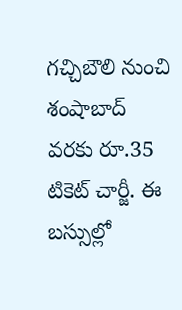గచ్చిబౌలి నుంచి శంషాబాద్‌ వరకు రూ.35 టికెట్‌ చార్జీ. ఈ బస్సుల్లో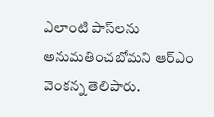ఎలాంటి పాస్‌లను అనుమతించబోమని ఆర్‌ఎం వెంకన్న తెలిపారు.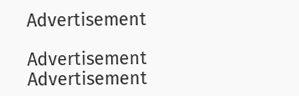Advertisement

Advertisement
Advertisement